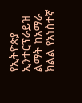የኢትዮጵያ ኢንተርፕራይዝ ልማት ከአማራ ክልል የአነስተኛ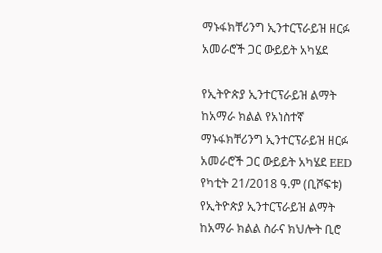ማኑፋክቸሪንግ ኢንተርፕራይዝ ዘርፉ አመራሮች ጋር ውይይት አካሄደ

የኢትዮጵያ ኢንተርፕራይዝ ልማት ከአማራ ክልል የአነስተኛ ማኑፋክቸሪንግ ኢንተርፕራይዝ ዘርፉ አመራሮች ጋር ውይይት አካሄደ EED የካቲት 21/2018 ዓ.ም (ቢሾፍቱ) የኢትዮጵያ ኢንተርፕራይዝ ልማት ከአማራ ክልል ስራና ክህሎት ቢሮ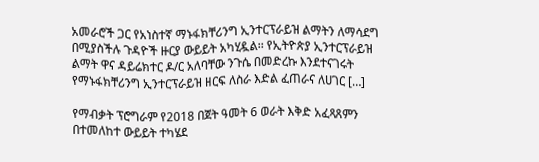አመራሮች ጋር የአነስተኛ ማኑፋክቸሪንግ ኢንተርፕራይዝ ልማትን ለማሳደግ በሚያስችሉ ጉዳዮች ዙርያ ውይይት አካሂዷል፡፡ የኢትዮጵያ ኢንተርፕራይዝ ልማት ዋና ዳይሬክተር ዶ/ር አለባቸው ንጉሴ በመድረኩ እንደተናገሩት የማኑፋክቸሪንግ ኢንተርፕራይዝ ዘርፍ ለስራ እድል ፈጠራና ለሀገር […]

የማብቃት ፕሮግራም የ2018 በጀት ዓመት 6 ወራት እቅድ አፈጻጸምን በተመለከተ ውይይት ተካሄደ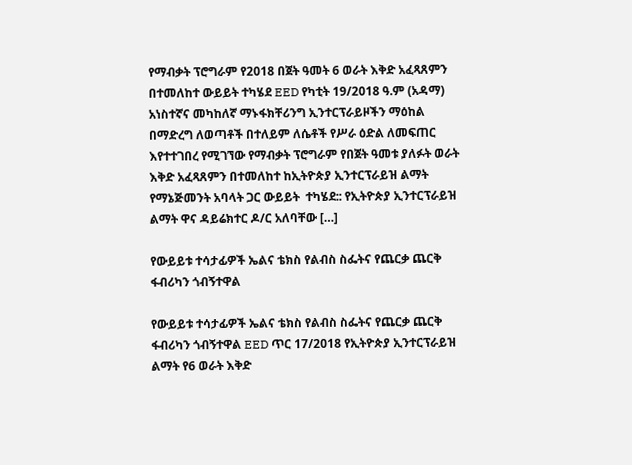የማብቃት ፕሮግራም የ2018 በጀት ዓመት 6 ወራት እቅድ አፈጻጸምን በተመለከተ ውይይት ተካሄደ EED የካቲት 19/2018 ዓ.ም (አዳማ) አነስተኛና መካከለኛ ማኑፋክቸሪንግ ኢንተርፕራይዞችን ማዕከል በማድረግ ለወጣቶች በተለይም ለሴቶች የሥራ ዕድል ለመፍጠር እየተተገበረ የሚገኘው የማብቃት ፕሮግራም የበጀት ዓመቱ ያለፉት ወራት  እቅድ አፈጻጸምን በተመለከተ ከኢትዮጵያ ኢንተርፕራይዝ ልማት የማኔጅመንት አባላት ጋር ውይይት  ተካሄደ:: የኢትዮጵያ ኢንተርፕራይዝ ልማት ዋና ዳይሬክተር ዶ/ር አለባቸው […]

የውይይቱ ተሳታፊዎች ኤልና ቴክስ የልብስ ስፌትና የጨርቃ ጨርቅ ፋብሪካን ጎብኝተዋል

የውይይቱ ተሳታፊዎች ኤልና ቴክስ የልብስ ስፌትና የጨርቃ ጨርቅ ፋብሪካን ጎብኝተዋል EED ጥር 17/2018 የኢትዮጵያ ኢንተርፕራይዝ ልማት የ6 ወራት እቅድ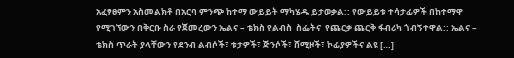አፈፃፀምን አስመልክቶ በአርባ ምንጭ ከተማ ውይይት ማካሄዱ ይታወቃል:: የውይይቱ ተሳታፊዎች በከተማዋ የሚገኘውን በቅርቡ ስራ የጀመረውን ኤልና – ቴክስ የልብስ  ስፌትና  የጨርቃ ጨርቅ ፋብሪካ ጎብኝተዋል:: ኤልና – ቴክስ ጥራት ያላቸውን የደንብ ልብሶች፣ ቱታዎች፣ ጅንሶች፣ ሸሚዞች፣ ኮፊያዎችና ልዩ […]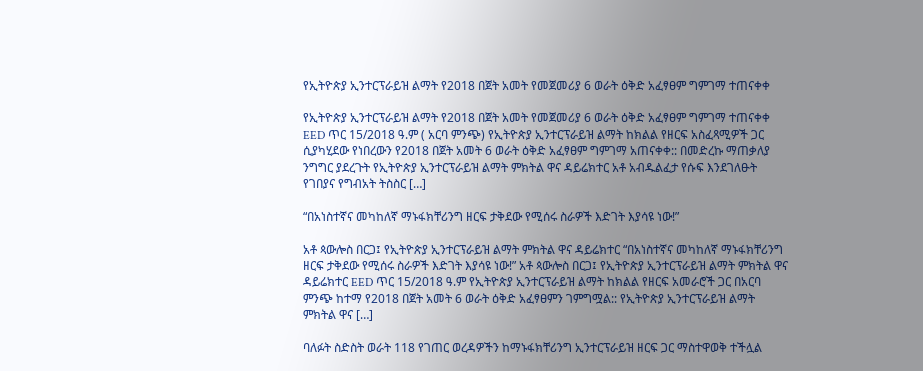የኢትዮጵያ ኢንተርፕራይዝ ልማት የ2018 በጀት አመት የመጀመሪያ 6 ወራት ዕቅድ አፈፃፀም ግምገማ ተጠናቀቀ

የኢትዮጵያ ኢንተርፕራይዝ ልማት የ2018 በጀት አመት የመጀመሪያ 6 ወራት ዕቅድ አፈፃፀም ግምገማ ተጠናቀቀ EED ጥር 15/2018 ዓ.ም ( አርባ ምንጭ) የኢትዮጵያ ኢንተርፕራይዝ ልማት ከክልል የዘርፍ አስፈጻሚዎች ጋር ሲያካሂደው የነበረውን የ2018 በጀት አመት 6 ወራት ዕቅድ አፈፃፀም ግምገማ አጠናቀቀ:: በመድረኩ ማጠቃለያ ንግግር ያደረጉት የኢትዮጵያ ኢንተርፕራይዝ ልማት ምክትል ዋና ዳይሬክተር አቶ አብዱልፈታ የሱፍ እንደገለፁት የገበያና የግብአት ትስስር […]

“በአነስተኛና መካከለኛ ማኑፋክቸሪንግ ዘርፍ ታቅደው የሚሰሩ ስራዎች እድገት እያሳዩ ነው!”

አቶ ጳውሎስ በርጋ፤ የኢትዮጵያ ኢንተርፕራይዝ ልማት ምክትል ዋና ዳይሬክተር “በአነስተኛና መካከለኛ ማኑፋክቸሪንግ ዘርፍ ታቅደው የሚሰሩ ስራዎች እድገት እያሳዩ ነው!” አቶ ጳውሎስ በርጋ፤ የኢትዮጵያ ኢንተርፕራይዝ ልማት ምክትል ዋና ዳይሬክተር EED ጥር 15/2018 ዓ.ም የኢትዮጵያ ኢንተርፕራይዝ ልማት ከክልል የዘርፍ አመራሮች ጋር በአርባ ምንጭ ከተማ የ2018 በጀት አመት 6 ወራት ዕቅድ አፈፃፀምን ገምግሟል:: የኢትዮጵያ ኢንተርፕራይዝ ልማት ምክትል ዋና […]

ባለፉት ስድስት ወራት 118 የገጠር ወረዳዎችን ከማኑፋክቸሪንግ ኢንተርፕራይዝ ዘርፍ ጋር ማስተዋወቅ ተችሏል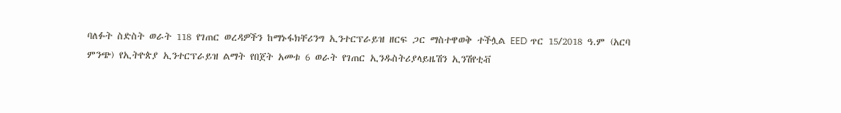ባለፉት ስድስት ወራት 118 የገጠር ወረዳዎችን ከማኑፋክቸሪንግ ኢንተርፕራይዝ ዘርፍ ጋር ማስተዋወቅ ተችሏል EED ጥር 15/2018 ዓ.ም (አርባ ምንጭ) የኢትዮጵያ ኢንተርፕራይዝ ልማት የበጀት አመቱ 6 ወራት የገጠር ኢንዱስትሪያላይዜሽን ኢንሽየቲቭ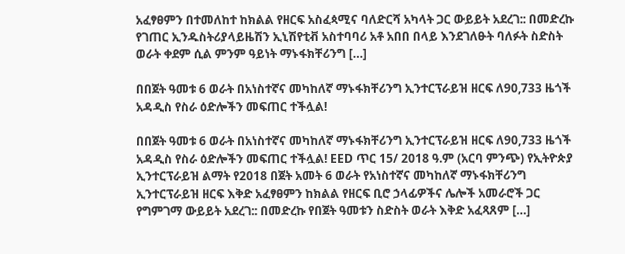አፈፃፀምን በተመለከተ ከክልል የዘርፍ አስፈጳሚና ባለድርሻ አካላት ጋር ውይይት አደረገ:: በመድረኩ የገጠር ኢንዱስትሪያላይዜሽን ኢኒሽየቲቭ አስተባባሪ አቶ አበበ በላይ እንደገለፁት ባለፉት ስድስት ወራት ቀደም ሲል ምንም ዓይነት ማኑፋክቸሪንግ […]

በበጀት ዓመቱ 6 ወራት በአነስተኛና መካከለኛ ማኑፋክቸሪንግ ኢንተርፕራይዝ ዘርፍ ለ90,733 ዜጎች አዳዲስ የስራ ዕድሎችን መፍጠር ተችሏል!

በበጀት ዓመቱ 6 ወራት በአነስተኛና መካከለኛ ማኑፋክቸሪንግ ኢንተርፕራይዝ ዘርፍ ለ90,733 ዜጎች አዳዲስ የስራ ዕድሎችን መፍጠር ተችሏል! EED ጥር 15/ 2018 ዓ.ም (አርባ ምንጭ) የኢትዮጵያ ኢንተርፕራይዝ ልማት የ2018 በጀት አመት 6 ወራት የአነስተኛና መካከለኛ ማኑፋክቸሪንግ ኢንተርፕራይዝ ዘርፍ እቅድ አፈፃፀምን ከክልል የዘርፍ ቢሮ ኃላፊዎችና ሌሎች አመራሮች ጋር የግምገማ ውይይት አደረገ:: በመድረኩ የበጀት ዓመቱን ስድስት ወራት እቅድ አፈጻጸም […]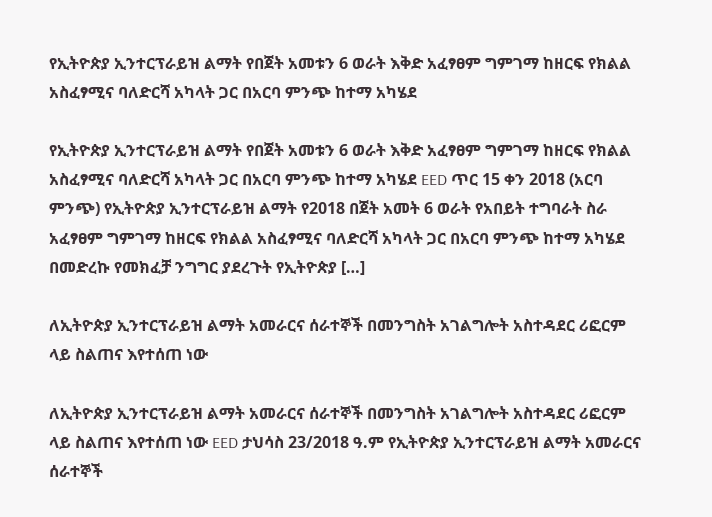የኢትዮጵያ ኢንተርፕራይዝ ልማት የበጀት አመቱን 6 ወራት እቅድ አፈፃፀም ግምገማ ከዘርፍ የክልል አስፈፃሚና ባለድርሻ አካላት ጋር በአርባ ምንጭ ከተማ አካሄደ

የኢትዮጵያ ኢንተርፕራይዝ ልማት የበጀት አመቱን 6 ወራት እቅድ አፈፃፀም ግምገማ ከዘርፍ የክልል አስፈፃሚና ባለድርሻ አካላት ጋር በአርባ ምንጭ ከተማ አካሄደ EED ጥር 15 ቀን 2018 (አርባ ምንጭ) የኢትዮጵያ ኢንተርፕራይዝ ልማት የ2018 በጀት አመት 6 ወራት የአበይት ተግባራት ስራ አፈፃፀም ግምገማ ከዘርፍ የክልል አስፈፃሚና ባለድርሻ አካላት ጋር በአርባ ምንጭ ከተማ አካሄደ በመድረኩ የመክፈቻ ንግግር ያደረጉት የኢትዮጵያ […]

ለኢትዮጵያ ኢንተርፕራይዝ ልማት አመራርና ሰራተኞች በመንግስት አገልግሎት አስተዳደር ሪፎርም ላይ ስልጠና እየተሰጠ ነው

ለኢትዮጵያ ኢንተርፕራይዝ ልማት አመራርና ሰራተኞች በመንግስት አገልግሎት አስተዳደር ሪፎርም ላይ ስልጠና እየተሰጠ ነው EED ታህሳስ 23/2018 ዓ.ም የኢትዮጵያ ኢንተርፕራይዝ ልማት አመራርና ሰራተኞች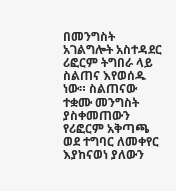በመንግስት አገልግሎት አስተዳደር ሪፎርም ትግበራ ላይ ስልጠና እየወሰዱ ነው። ስልጠናው ተቋሙ መንግስት ያስቀመጠውን የሪፎርም አቅጣጫ ወደ ተግባር ለመቀየር እያከናወነ ያለውን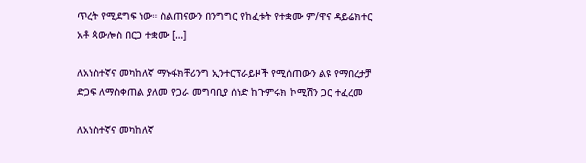ጥረት የሚደግፍ ነው። ስልጠናውን በንግግር የከፈቱት የተቋሙ ም/ዋና ዳይሬክተር አቶ ጳውሎስ በርጋ ተቋሙ […]

ለአነስተኛና መካከለኛ ማኑፋክቸሪንግ ኢንተርፕራይዞች የሚሰጠውን ልዩ የማበረታቻ ድጋፍ ለማስቀጠል ያለመ የጋራ መግባቢያ ሰነድ ከጉምሩክ ኮሚሽን ጋር ተፈረመ

ለአነስተኛና መካከለኛ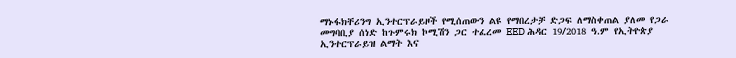ማኑፋክቸሪንግ ኢንተርፕራይዞች የሚሰጠውን ልዩ የማበረታቻ ድጋፍ ለማስቀጠል ያለመ የጋራ መግባቢያ ሰነድ ከጉምሩክ ኮሚሽን ጋር ተፈረመ EED ሕዳር 19/2018 ዓ.ም የኢትዮጵያ ኢንተርፕራይዝ ልማት እና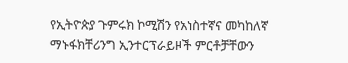የኢትዮጵያ ጉምሩክ ኮሚሽን የአነስተኛና መካከለኛ ማኑፋክቸሪንግ ኢንተርፕራይዞች ምርቶቻቸውን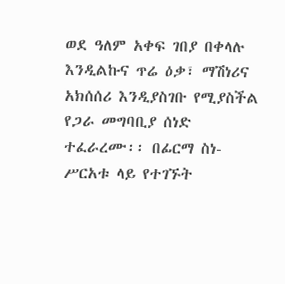ወደ ዓለም አቀፍ ገበያ በቀላሉ እንዲልኩና ጥሬ ዕቃ፣ ማሽነሪና አክሰሰሪ እንዲያስገቡ የሚያስችል የጋራ መግባቢያ ሰነድ ተፈራረሙ፡፡ በፊርማ ስነ-ሥርአቱ ላይ የተገኙት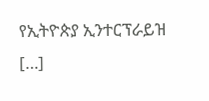የኢትዮጵያ ኢንተርፕራይዝ […]